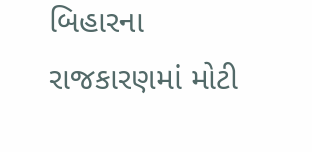બિહારના રાજકારણમાં મોટી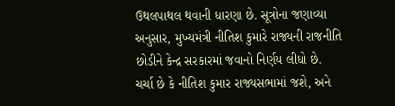ઉથલપાથલ થવાની ધારણા છે. સૂત્રોના જણાવ્યા અનુસાર, મુખ્યમંત્રી નીતિશ કુમારે રાજ્યની રાજનીતિ છોડીને કેન્દ્ર સરકારમાં જવાનો નિર્ણય લીધો છે. ચર્ચા છે કે નીતિશ કુમાર રાજ્યસભામાં જશે, અને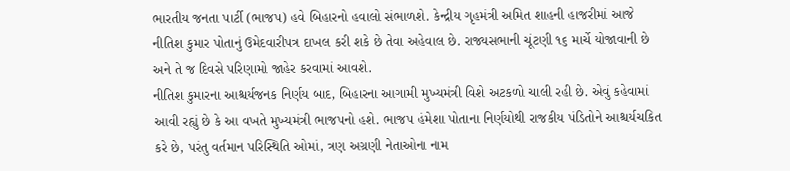ભારતીય જનતા પાર્ટી (ભાજપ) હવે બિહારનો હવાલો સંભાળશે. કેન્દ્રીય ગૃહમંત્રી અમિત શાહની હાજરીમાં આજે નીતિશ કુમાર પોતાનું ઉમેદવારીપત્ર દાખલ કરી શકે છે તેવા અહેવાલ છે. રાજ્યસભાની ચૂંટણી ૧૬ માર્ચે યોજાવાની છે અને તે જ દિવસે પરિણામો જાહેર કરવામાં આવશે.
નીતિશ કુમારના આશ્ચર્યજનક નિર્ણય બાદ, બિહારના આગામી મુખ્યમંત્રી વિશે અટકળો ચાલી રહી છે. એવું કહેવામાં આવી રહ્યું છે કે આ વખતે મુખ્યમંત્રી ભાજપનો હશે. ભાજપ હંમેશા પોતાના નિર્ણયોથી રાજકીય પંડિતોને આશ્ચર્યચકિત કરે છે, પરંતુ વર્તમાન પરિસ્થિતિ ઓમાં, ત્રણ અગ્રણી નેતાઓના નામ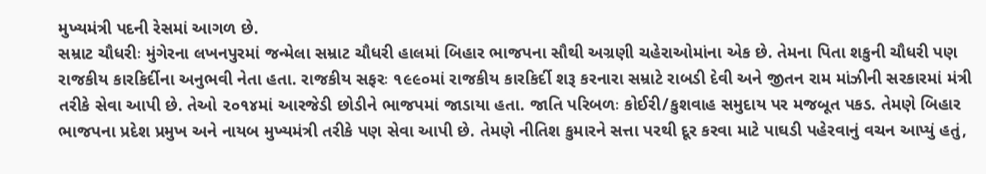મુખ્યમંત્રી પદની રેસમાં આગળ છે.
સમ્રાટ ચૌધરીઃ મુંગેરના લખનપુરમાં જન્મેલા સમ્રાટ ચૌધરી હાલમાં બિહાર ભાજપના સૌથી અગ્રણી ચહેરાઓમાંના એક છે. તેમના પિતા શકુની ચૌધરી પણ રાજકીય કારકિર્દીના અનુભવી નેતા હતા. રાજકીય સફરઃ ૧૯૯૦માં રાજકીય કારકિર્દી શરૂ કરનારા સમ્રાટે રાબડી દેવી અને જીતન રામ માંઝીની સરકારમાં મંત્રી તરીકે સેવા આપી છે. તેઓ ૨૦૧૪માં આરજેડી છોડીને ભાજપમાં જાડાયા હતા. જાતિ પરિબળઃ કોઈરી/કુશવાહ સમુદાય પર મજબૂત પકડ. તેમણે બિહાર ભાજપના પ્રદેશ પ્રમુખ અને નાયબ મુખ્યમંત્રી તરીકે પણ સેવા આપી છે. તેમણે નીતિશ કુમારને સત્તા પરથી દૂર કરવા માટે પાઘડી પહેરવાનું વચન આપ્યું હતું,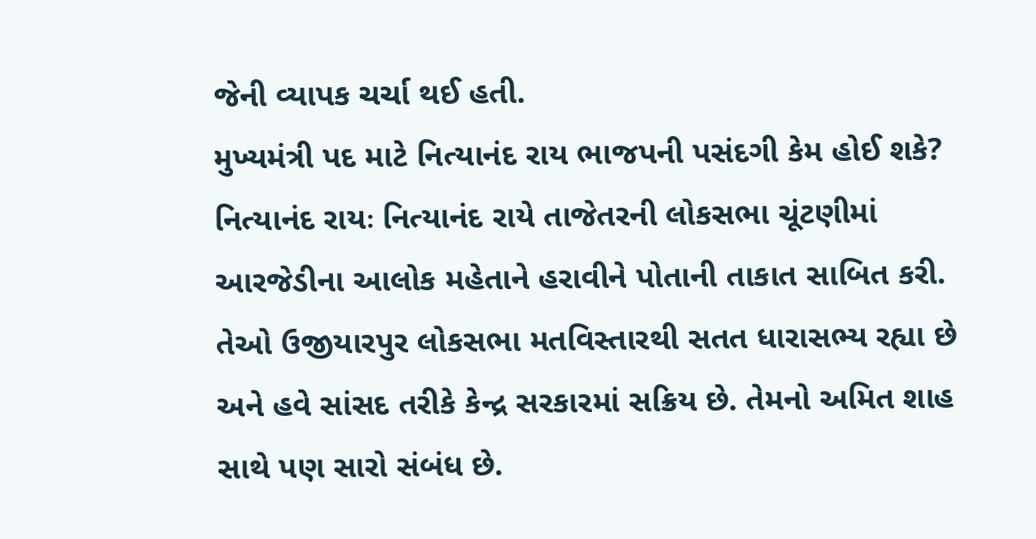જેની વ્યાપક ચર્ચા થઈ હતી.
મુખ્યમંત્રી પદ માટે નિત્યાનંદ રાય ભાજપની પસંદગી કેમ હોઈ શકે? નિત્યાનંદ રાયઃ નિત્યાનંદ રાયે તાજેતરની લોકસભા ચૂંટણીમાં આરજેડીના આલોક મહેતાને હરાવીને પોતાની તાકાત સાબિત કરી. તેઓ ઉજીયારપુર લોકસભા મતવિસ્તારથી સતત ધારાસભ્ય રહ્યા છે અને હવે સાંસદ તરીકે કેન્દ્ર સરકારમાં સક્રિય છે. તેમનો અમિત શાહ સાથે પણ સારો સંબંધ છે.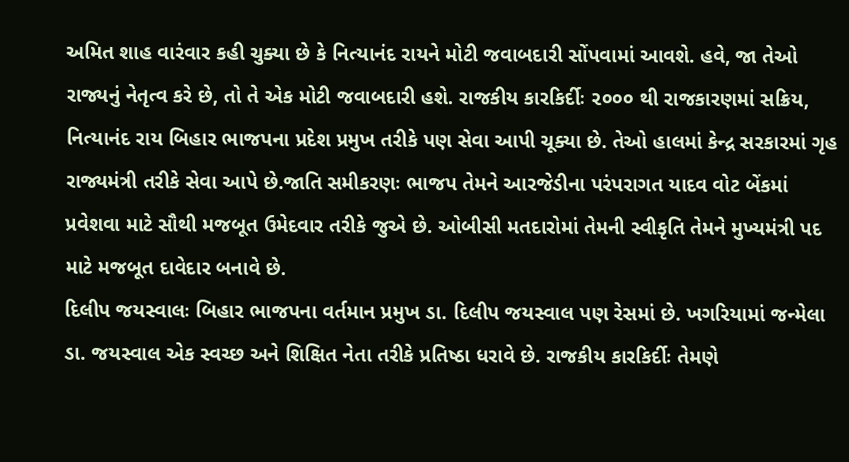અમિત શાહ વારંવાર કહી ચુક્યા છે કે નિત્યાનંદ રાયને મોટી જવાબદારી સોંપવામાં આવશે. હવે, જા તેઓ રાજ્યનું નેતૃત્વ કરે છે, તો તે એક મોટી જવાબદારી હશે. રાજકીય કારકિર્દીઃ ૨૦૦૦ થી રાજકારણમાં સક્રિય, નિત્યાનંદ રાય બિહાર ભાજપના પ્રદેશ પ્રમુખ તરીકે પણ સેવા આપી ચૂક્યા છે. તેઓ હાલમાં કેન્દ્ર સરકારમાં ગૃહ રાજ્યમંત્રી તરીકે સેવા આપે છે.જાતિ સમીકરણઃ ભાજપ તેમને આરજેડીના પરંપરાગત યાદવ વોટ બેંકમાં પ્રવેશવા માટે સૌથી મજબૂત ઉમેદવાર તરીકે જુએ છે. ઓબીસી મતદારોમાં તેમની સ્વીકૃતિ તેમને મુખ્યમંત્રી પદ માટે મજબૂત દાવેદાર બનાવે છે.
દિલીપ જયસ્વાલઃ બિહાર ભાજપના વર્તમાન પ્રમુખ ડા. દિલીપ જયસ્વાલ પણ રેસમાં છે. ખગરિયામાં જન્મેલા ડા. જયસ્વાલ એક સ્વચ્છ અને શિક્ષિત નેતા તરીકે પ્રતિષ્ઠા ધરાવે છે. રાજકીય કારકિર્દીઃ તેમણે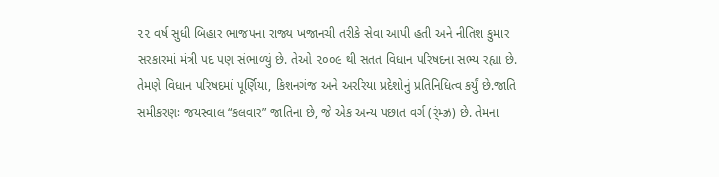૨૨ વર્ષ સુધી બિહાર ભાજપના રાજ્ય ખજાનચી તરીકે સેવા આપી હતી અને નીતિશ કુમાર સરકારમાં મંત્રી પદ પણ સંભાળ્યું છે. તેઓ ૨૦૦૯ થી સતત વિધાન પરિષદના સભ્ય રહ્યા છે. તેમણે વિધાન પરિષદમાં પૂર્ણિયા, કિશનગંજ અને અરરિયા પ્રદેશોનું પ્રતિનિધિત્વ કર્યું છે.જાતિ સમીકરણઃ જયસ્વાલ “કલવાર” જાતિના છે, જે એક અન્ય પછાત વર્ગ (ર્ંમ્ઝ્ર) છે. તેમના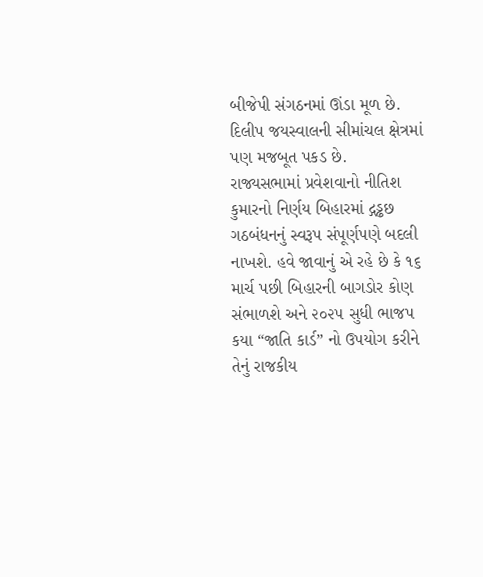બીજેપી સંગઠનમાં ઊંડા મૂળ છે. દિલીપ જયસ્વાલની સીમાંચલ ક્ષેત્રમાં પણ મજબૂત પકડ છે.
રાજ્યસભામાં પ્રવેશવાનો નીતિશ કુમારનો નિર્ણય બિહારમાં દ્ગડ્ઢછ ગઠબંધનનું સ્વરૂપ સંપૂર્ણપણે બદલી નાખશે. હવે જાવાનું એ રહે છે કે ૧૬ માર્ચ પછી બિહારની બાગડોર કોણ સંભાળશે અને ૨૦૨૫ સુધી ભાજપ કયા “જાતિ કાર્ડ” નો ઉપયોગ કરીને તેનું રાજકીય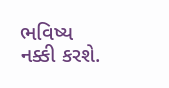ભવિષ્ય નક્કી કરશે.